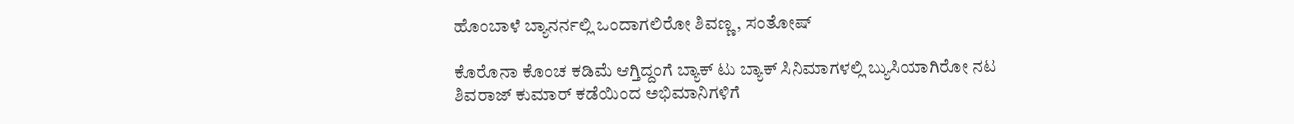ಹೊಂಬಾಳೆ ಬ್ಯಾನರ್ನಲ್ಲಿ ಒಂದಾಗಲಿರೋ ಶಿವಣ್ಣ, ಸಂತೋಷ್

ಕೊರೊನಾ ಕೊಂಚ ಕಡಿಮೆ ಆಗ್ತಿದ್ದಂಗೆ ಬ್ಯಾಕ್ ಟು ಬ್ಯಾಕ್ ಸಿನಿಮಾಗಳಲ್ಲಿ ಬ್ಯುಸಿಯಾಗಿರೋ ನಟ ಶಿವರಾಜ್ ಕುಮಾರ್ ಕಡೆಯಿಂದ ಅಭಿಮಾನಿಗಳಿಗೆ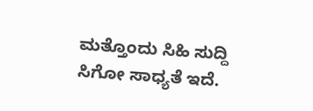ಮತ್ತೊಂದು ಸಿಹಿ ಸುದ್ದಿ ಸಿಗೋ ಸಾಧ್ಯತೆ ಇದೆ.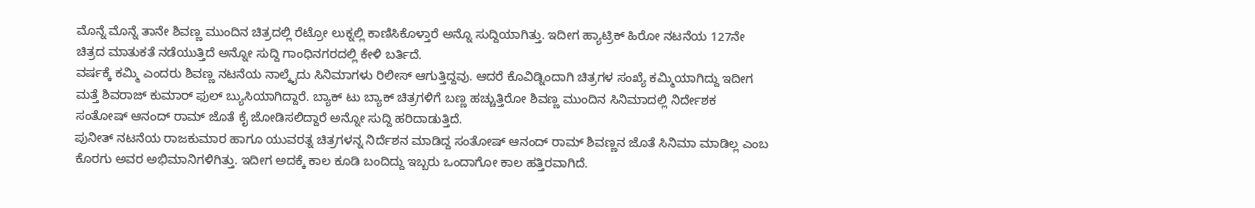ಮೊನ್ನೆ ಮೊನ್ನೆ ತಾನೇ ಶಿವಣ್ಣ ಮುಂದಿನ ಚಿತ್ರದಲ್ಲಿ ರೆಟ್ರೋ ಲುಕ್ನಲ್ಲಿ ಕಾಣಿಸಿಕೊಳ್ತಾರೆ ಅನ್ನೊ ಸುದ್ದಿಯಾಗಿತ್ತು. ಇದೀಗ ಹ್ಯಾಟ್ರಿಕ್ ಹಿರೋ ನಟನೆಯ 127ನೇ ಚಿತ್ರದ ಮಾತುಕತೆ ನಡೆಯುತ್ತಿದೆ ಅನ್ನೋ ಸುದ್ದಿ ಗಾಂಧಿನಗರದಲ್ಲಿ ಕೇಳಿ ಬರ್ತಿದೆ.
ವರ್ಷಕ್ಕೆ ಕಮ್ಮಿ ಎಂದರು ಶಿವಣ್ಣ ನಟನೆಯ ನಾಲ್ಕೈದು ಸಿನಿಮಾಗಳು ರಿಲೀಸ್ ಆಗುತ್ತಿದ್ದವು. ಆದರೆ ಕೊವಿಡ್ನಿಂದಾಗಿ ಚಿತ್ರಗಳ ಸಂಖ್ಯೆ ಕಮ್ಮಿಯಾಗಿದ್ದು ಇದೀಗ ಮತ್ತೆ ಶಿವರಾಜ್ ಕುಮಾರ್ ಫುಲ್ ಬ್ಯುಸಿಯಾಗಿದ್ದಾರೆ. ಬ್ಯಾಕ್ ಟು ಬ್ಯಾಕ್ ಚಿತ್ರಗಳಿಗೆ ಬಣ್ಣ ಹಚ್ಚುತ್ತಿರೋ ಶಿವಣ್ಣ ಮುಂದಿನ ಸಿನಿಮಾದಲ್ಲಿ ನಿರ್ದೇಶಕ ಸಂತೋಷ್ ಆನಂದ್ ರಾಮ್ ಜೊತೆ ಕೈ ಜೋಡಿಸಲಿದ್ದಾರೆ ಅನ್ನೋ ಸುದ್ದಿ ಹರಿದಾಡುತ್ತಿದೆ.
ಪುನೀತ್ ನಟನೆಯ ರಾಜಕುಮಾರ ಹಾಗೂ ಯುವರತ್ನ ಚಿತ್ರಗಳನ್ನ ನಿರ್ದೆಶನ ಮಾಡಿದ್ದ ಸಂತೋಷ್ ಆನಂದ್ ರಾಮ್ ಶಿವಣ್ಣನ ಜೊತೆ ಸಿನಿಮಾ ಮಾಡಿಲ್ಲ ಎಂಬ ಕೊರಗು ಅವರ ಅಭಿಮಾನಿಗಳಿಗಿತ್ತು. ಇದೀಗ ಅದಕ್ಕೆ ಕಾಲ ಕೂಡಿ ಬಂದಿದ್ದು ಇಬ್ಬರು ಒಂದಾಗೋ ಕಾಲ ಹತ್ತಿರವಾಗಿದೆ.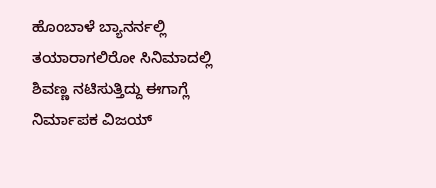ಹೊಂಬಾಳೆ ಬ್ಯಾನರ್ನಲ್ಲಿ ತಯಾರಾಗಲಿರೋ ಸಿನಿಮಾದಲ್ಲಿ ಶಿವಣ್ಣ ನಟಿಸುತ್ತಿದ್ದು ಈಗಾಗ್ಲೆ ನಿರ್ಮಾಪಕ ವಿಜಯ್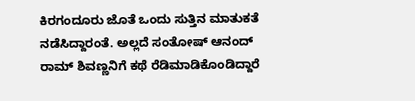ಕಿರಗಂದೂರು ಜೊತೆ ಒಂದು ಸುತ್ತಿನ ಮಾತುಕತೆ ನಡೆಸಿದ್ದಾರಂತೆ. ಅಲ್ಲದೆ ಸಂತೋಷ್ ಆನಂದ್ ರಾಮ್ ಶಿವಣ್ಣನಿಗೆ ಕಥೆ ರೆಡಿಮಾಡಿಕೊಂಡಿದ್ದಾರೆ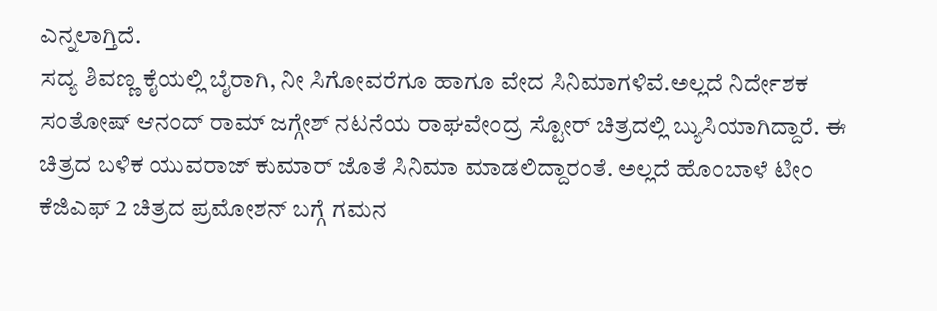ಎನ್ನಲಾಗ್ತಿದೆ.
ಸದ್ಯ ಶಿವಣ್ಣ ಕೈಯಲ್ಲಿ ಬೈರಾಗಿ, ನೀ ಸಿಗೋವರೆಗೂ ಹಾಗೂ ವೇದ ಸಿನಿಮಾಗಳಿವೆ.ಅಲ್ಲದೆ ನಿರ್ದೇಶಕ ಸಂತೋಷ್ ಆನಂದ್ ರಾಮ್ ಜಗ್ಗೇಶ್ ನಟನೆಯ ರಾಘವೇಂದ್ರ ಸ್ಟೋರ್ ಚಿತ್ರದಲ್ಲಿ ಬ್ಯುಸಿಯಾಗಿದ್ದಾರೆ. ಈ ಚಿತ್ರದ ಬಳಿಕ ಯುವರಾಜ್ ಕುಮಾರ್ ಜೊತೆ ಸಿನಿಮಾ ಮಾಡಲಿದ್ದಾರಂತೆ. ಅಲ್ಲದೆ ಹೊಂಬಾಳೆ ಟೀಂ ಕೆಜಿಎಫ್ 2 ಚಿತ್ರದ ಪ್ರಮೋಶನ್ ಬಗ್ಗೆ ಗಮನ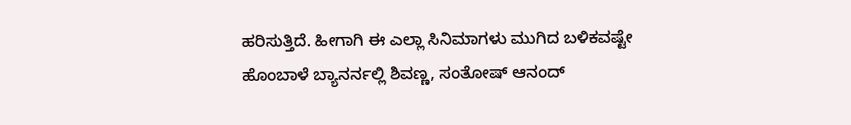ಹರಿಸುತ್ತಿದೆ. ಹೀಗಾಗಿ ಈ ಎಲ್ಲಾ ಸಿನಿಮಾಗಳು ಮುಗಿದ ಬಳಿಕವಷ್ಟೇ ಹೊಂಬಾಳೆ ಬ್ಯಾನರ್ನಲ್ಲಿ ಶಿವಣ್ಣ, ಸಂತೋಷ್ ಆನಂದ್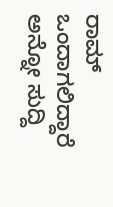ರಾಮ್ ಒಂದಾಗಲಿದ್ದಾರೆ ಅನ್ನೋ ಸುದ್ದಿ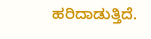ಹರಿದಾಡುತ್ತಿದೆ.